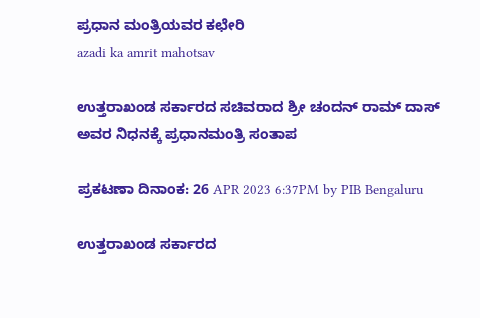ಪ್ರಧಾನ ಮಂತ್ರಿಯವರ ಕಛೇರಿ
azadi ka amrit mahotsav

ಉತ್ತರಾಖಂಡ ಸರ್ಕಾರದ ಸಚಿವರಾದ ಶ್ರೀ ಚಂದನ್ ರಾಮ್ ದಾಸ್ ಅವರ ನಿಧನಕ್ಕೆ ಪ್ರಧಾನಮಂತ್ರಿ ಸಂತಾಪ

ಪ್ರಕಟಣಾ ದಿನಾಂಕ: 26 APR 2023 6:37PM by PIB Bengaluru

ಉತ್ತರಾಖಂಡ ಸರ್ಕಾರದ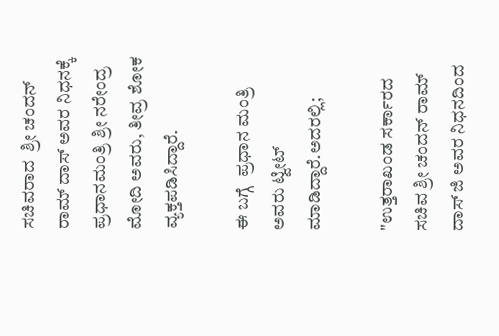ಸಚಿವರಾದ  ಶ್ರೀ ಚಂದನ್ ರಾಮ್ ದಾಸ್ ಅವರ ನಿಧನಕ್ಕೆ ಪ್ರಧಾನಮಂತ್ರಿ ಶ್ರೀ ನರೇಂದ್ರ ಮೋದಿ ಅವರು, ತೀವ್ರ ಶೋಕ ವ್ಯಕ್ತಪಡಿಸಿದ್ದಾರೆ.

ಈ ಬಗ್ಗೆ  ಪ್ರಧಾನ ಮಂತ್ರಿ ಅವರು ಟ್ವೀಟ್  ಮಾಡಿದ್ದಾರೆ.ಅದರಲ್ಲಿ;

"ಉತ್ತರಾಖಂಡ ಸರ್ಕಾರದ ಸಚಿವ ಶ್ರೀ ಚಂದನ್ ರಾಮ್ ದಾಸ್ ಜಿ ಅವರ ನಿಧನದಿಂದ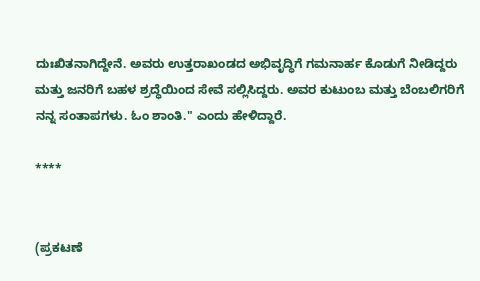ದುಃಖಿತನಾಗಿದ್ದೇನೆ. ಅವರು ಉತ್ತರಾಖಂಡದ ಅಭಿವೃದ್ಧಿಗೆ ಗಮನಾರ್ಹ ಕೊಡುಗೆ ನೀಡಿದ್ದರು ಮತ್ತು ಜನರಿಗೆ ಬಹಳ ಶ್ರದ್ಧೆಯಿಂದ ಸೇವೆ ಸಲ್ಲಿಸಿದ್ದರು. ಅವರ ಕುಟುಂಬ ಮತ್ತು ಬೆಂಬಲಿಗರಿಗೆ ನನ್ನ ಸಂತಾಪಗಳು. ಓಂ ಶಾಂತಿ." ಎಂದು ಹೇಳಿದ್ದಾರೆ.

****


(ಪ್ರಕಟಣೆ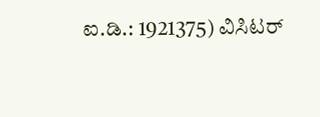ಐ.ಡಿ.: 1921375) ವಿಸಿಟರ್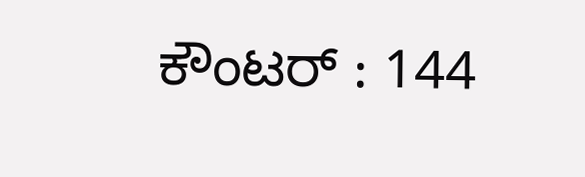ಕೌಂಟರ್ : 144